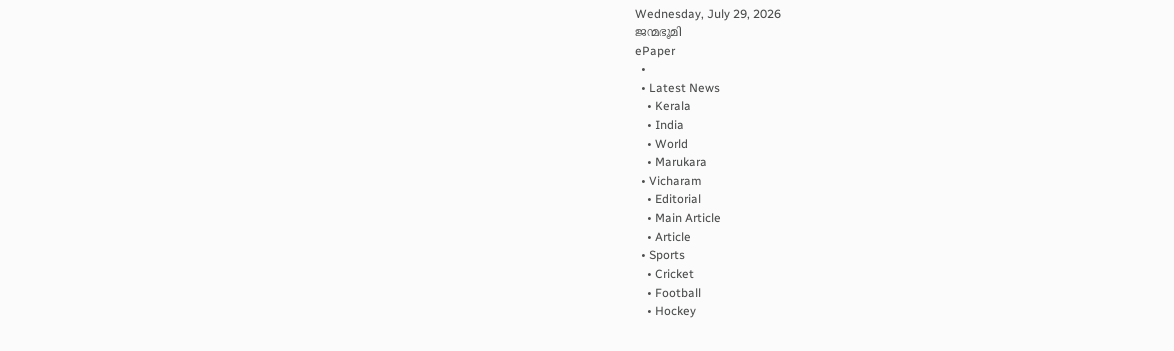Wednesday, July 29, 2026
ജന്മഭൂമി
ePaper
  •
  • Latest News
    • Kerala
    • India
    • World
    • Marukara
  • Vicharam
    • Editorial
    • Main Article
    • Article
  • Sports
    • Cricket
    • Football
    • Hockey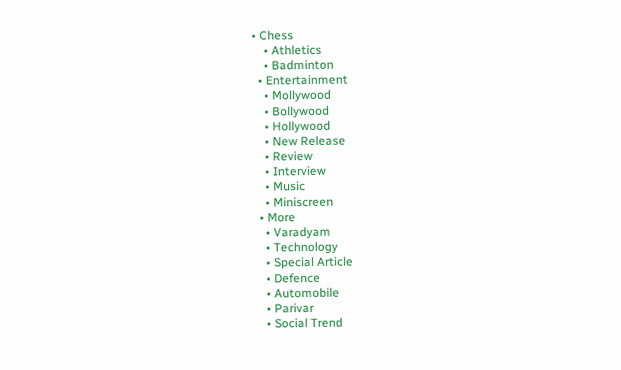• Chess
    • Athletics
    • Badminton
  • Entertainment
    • Mollywood
    • Bollywood
    • Hollywood
    • New Release
    • Review
    • Interview
    • Music
    • Miniscreen
  • More
    • Varadyam
    • Technology
    • Special Article
    • Defence
    • Automobile
    • Parivar
    • Social Trend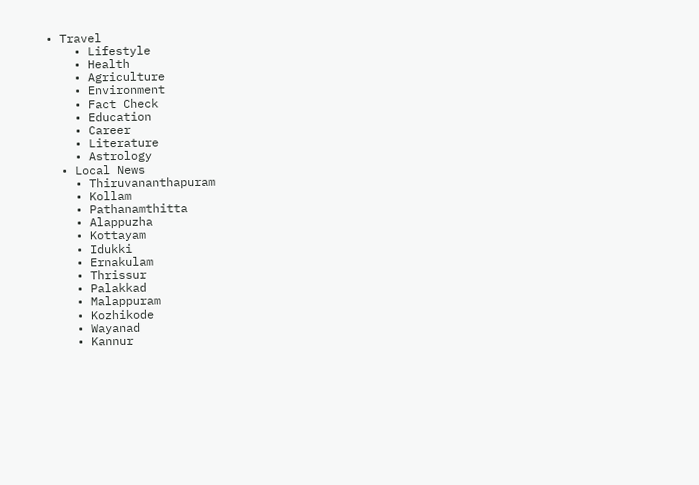• Travel
    • Lifestyle
    • Health
    • Agriculture
    • Environment
    • Fact Check
    • Education
    • Career
    • Literature
    • Astrology
  • Local News
    • Thiruvananthapuram
    • Kollam
    • Pathanamthitta
    • Alappuzha
    • Kottayam
    • Idukki
    • Ernakulam
    • Thrissur
    • Palakkad
    • Malappuram
    • Kozhikode
    • Wayanad
    • Kannur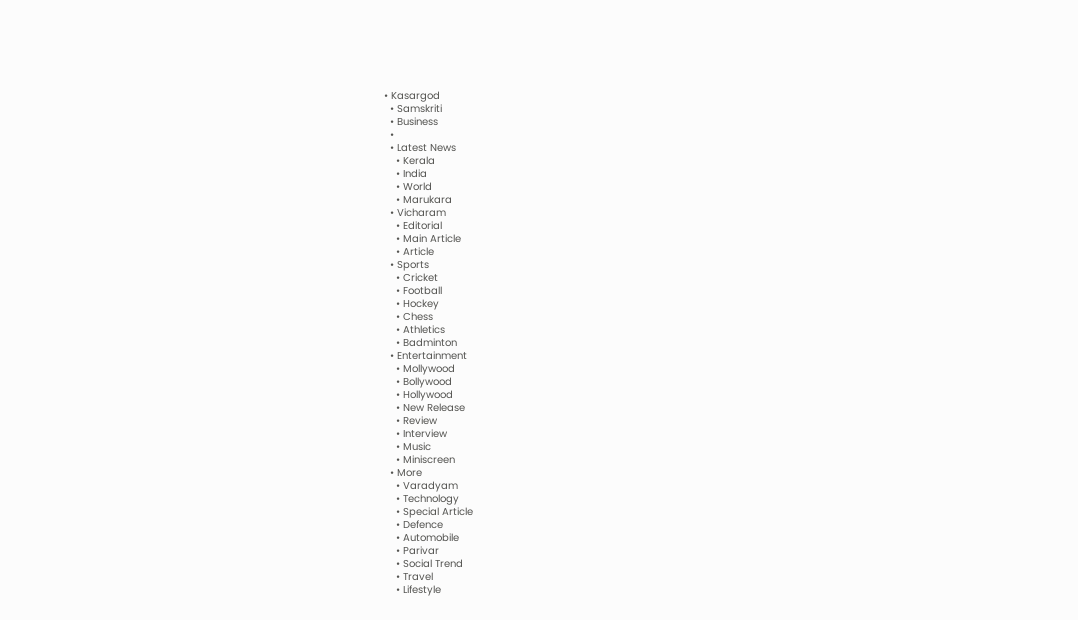• Kasargod
  • Samskriti
  • Business
  •
  • Latest News
    • Kerala
    • India
    • World
    • Marukara
  • Vicharam
    • Editorial
    • Main Article
    • Article
  • Sports
    • Cricket
    • Football
    • Hockey
    • Chess
    • Athletics
    • Badminton
  • Entertainment
    • Mollywood
    • Bollywood
    • Hollywood
    • New Release
    • Review
    • Interview
    • Music
    • Miniscreen
  • More
    • Varadyam
    • Technology
    • Special Article
    • Defence
    • Automobile
    • Parivar
    • Social Trend
    • Travel
    • Lifestyle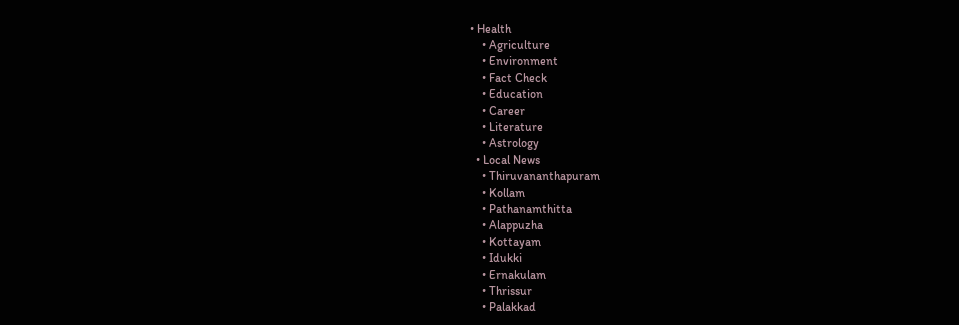• Health
    • Agriculture
    • Environment
    • Fact Check
    • Education
    • Career
    • Literature
    • Astrology
  • Local News
    • Thiruvananthapuram
    • Kollam
    • Pathanamthitta
    • Alappuzha
    • Kottayam
    • Idukki
    • Ernakulam
    • Thrissur
    • Palakkad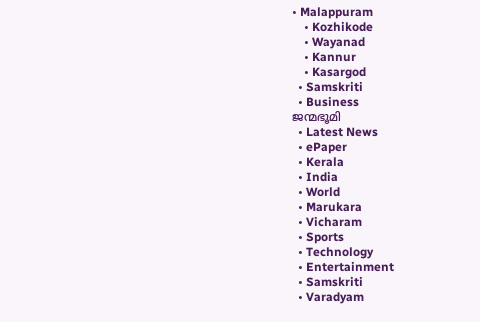• Malappuram
    • Kozhikode
    • Wayanad
    • Kannur
    • Kasargod
  • Samskriti
  • Business
ജന്മഭൂമി
  • Latest News
  • ePaper
  • Kerala
  • India
  • World
  • Marukara
  • Vicharam
  • Sports
  • Technology
  • Entertainment
  • Samskriti
  • Varadyam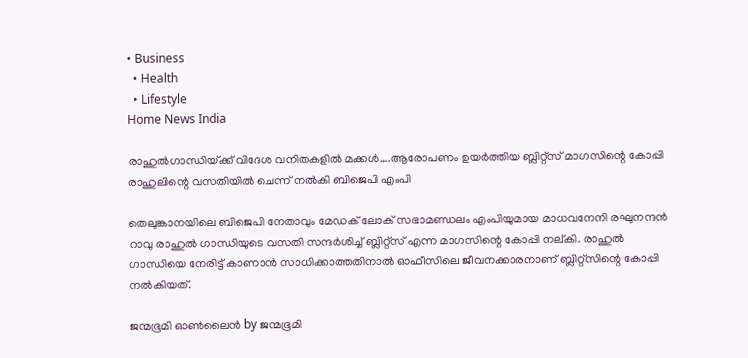• Business
  • Health
  • Lifestyle
Home News India

രാഹുല്‍ഗാന്ധിയ്‌ക്ക് വിദേശ വനിതകളില്‍ മക്കള്‍….ആരോപണം ഉയര്‍ത്തിയ ബ്ലിറ്റ്സ് മാഗസിന്റെ കോപ്പി രാഹുലിന്റെ വസതിയില്‍ ചെന്ന് നല്‍കി ബിജെപി എംപി

തെലുങ്കാനയിലെ ബിജെപി നേതാവും മേഡക് ലോക് സഭാമണ്ഡലം എംപിയുമായ മാധവനേനി രഘുനന്ദന്‍ റാവു രാഹുല്‍ ഗാന്ധിയുടെ വസതി സന്ദര്‍ശിച്ച് ബ്ലിറ്റ്സ് എന്ന മാഗസിന്റെ കോപ്പി നല്കി. രാഹുല്‍ ഗാന്ധിയെ നേരിട്ട് കാണാന്‍ സാധിക്കാത്തതിനാല്‍ ഓഫീസിലെ ജീവനക്കാരനാണ് ബ്ലിറ്റ്സിന്റെ കോപ്പി നല്‍കിയത്.

ജന്മഭൂമി ഓണ്‍ലൈന്‍ by ജന്മഭൂമി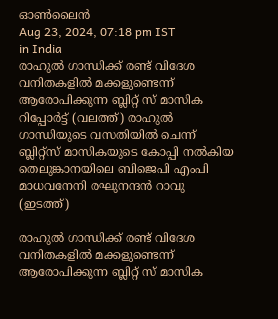ഓണ്‍ലൈന്‍
Aug 23, 2024, 07:18 pm IST
in India
രാഹുല്‍ ഗാന്ധിക്ക് രണ്ട് വിദേശ വനിതകളില്‍ മക്കളുണ്ടെന്ന് ആരോപിക്കുന്ന ബ്ലിറ്റ് സ് മാസിക റിപ്പോര്‍ട്ട് (വലത്ത്) രാഹുല്‍ ഗാന്ധിയുടെ വസതിയില്‍ ചെന്ന് ബ്ലിറ്റ്സ് മാസികയുടെ കോപ്പി നല്‍കിയ തെലുങ്കാനയിലെ ബിജെപി എംപി മാധവനേനി രഘുനന്ദന്‍ റാവു (ഇടത്ത്)

രാഹുല്‍ ഗാന്ധിക്ക് രണ്ട് വിദേശ വനിതകളില്‍ മക്കളുണ്ടെന്ന് ആരോപിക്കുന്ന ബ്ലിറ്റ് സ് മാസിക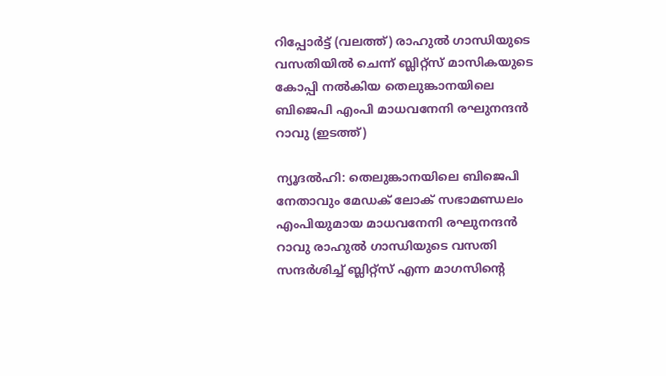റിപ്പോര്‍ട്ട് (വലത്ത്) രാഹുല്‍ ഗാന്ധിയുടെ വസതിയില്‍ ചെന്ന് ബ്ലിറ്റ്സ് മാസികയുടെ കോപ്പി നല്‍കിയ തെലുങ്കാനയിലെ ബിജെപി എംപി മാധവനേനി രഘുനന്ദന്‍ റാവു (ഇടത്ത്)

ന്യൂദല്‍ഹി: തെലുങ്കാനയിലെ ബിജെപി നേതാവും മേഡക് ലോക് സഭാമണ്ഡലം എംപിയുമായ മാധവനേനി രഘുനന്ദന്‍ റാവു രാഹുല്‍ ഗാന്ധിയുടെ വസതി സന്ദര്‍ശിച്ച് ബ്ലിറ്റ്സ് എന്ന മാഗസിന്റെ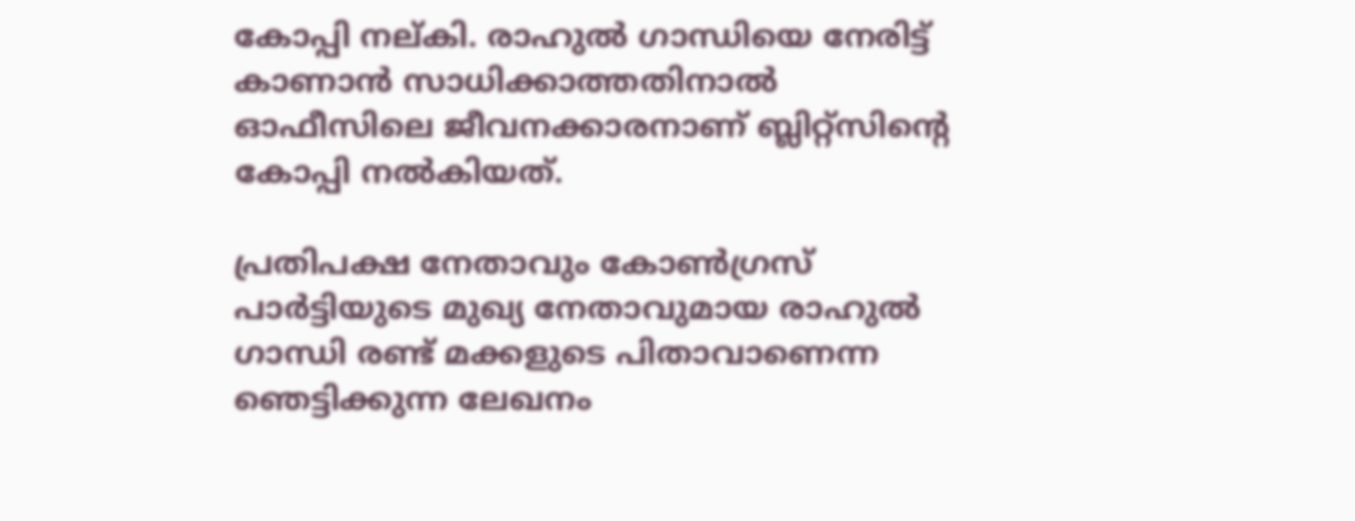കോപ്പി നല്കി. രാഹുല്‍ ഗാന്ധിയെ നേരിട്ട് കാണാന്‍ സാധിക്കാത്തതിനാല്‍ ഓഫീസിലെ ജീവനക്കാരനാണ് ബ്ലിറ്റ്സിന്റെ കോപ്പി നല്‍കിയത്.

പ്രതിപക്ഷ നേതാവും കോണ്‍ഗ്രസ് പാര്‍ട്ടിയുടെ മുഖ്യ നേതാവുമായ രാഹുല്‍ ഗാന്ധി രണ്ട് മക്കളുടെ പിതാവാണെന്ന ഞെട്ടിക്കുന്ന ലേഖനം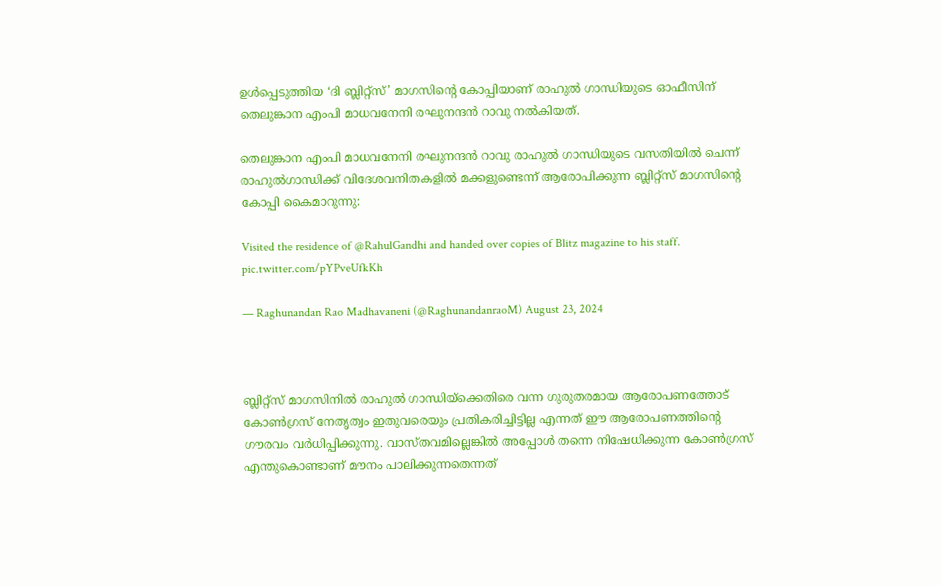ഉള്‍പ്പെടുത്തിയ ‘ദി ബ്ലിറ്റ്‌സ്’ മാഗസിന്റെ കോപ്പിയാണ് രാഹുല്‍ ഗാന്ധിയുടെ ഓഫീസിന് തെലുങ്കാന എംപി മാധവനേനി രഘുനന്ദന്‍ റാവു നല്‍കിയത്.

തെലുങ്കാന എംപി മാധവനേനി രഘുനന്ദന്‍ റാവു രാഹുല്‍ ഗാന്ധിയുടെ വസതിയില്‍ ചെന്ന് രാഹുല്‍ഗാന്ധിക്ക് വിദേശവനിതകളില്‍ മക്കളുണ്ടെന്ന് ആരോപിക്കുന്ന ബ്ലിറ്റ്സ് മാഗസിന്റെ കോപ്പി കൈമാറുന്നു:

Visited the residence of @RahulGandhi and handed over copies of Blitz magazine to his staff. pic.twitter.com/pYPveUfkKh

— Raghunandan Rao Madhavaneni (@RaghunandanraoM) August 23, 2024



ബ്ലിറ്റ്സ് മാഗസിനില്‍ രാഹുല്‍ ഗാന്ധിയ്‌ക്കെതിരെ വന്ന ഗുരുതരമായ ആരോപണത്തോട് കോണ്‍ഗ്രസ് നേതൃത്വം ഇതുവരെയും പ്രതികരിച്ചിട്ടില്ല എന്നത് ഈ ആരോപണത്തിന്റെ ഗൗരവം വര്‍ധിപ്പിക്കുന്നു. വാസ്തവമില്ലെങ്കില്‍ അപ്പോള്‍ തന്നെ നിഷേധിക്കുന്ന കോണ്‍ഗ്രസ് എന്തുകൊണ്ടാണ് മൗനം പാലിക്കുന്നതെന്നത്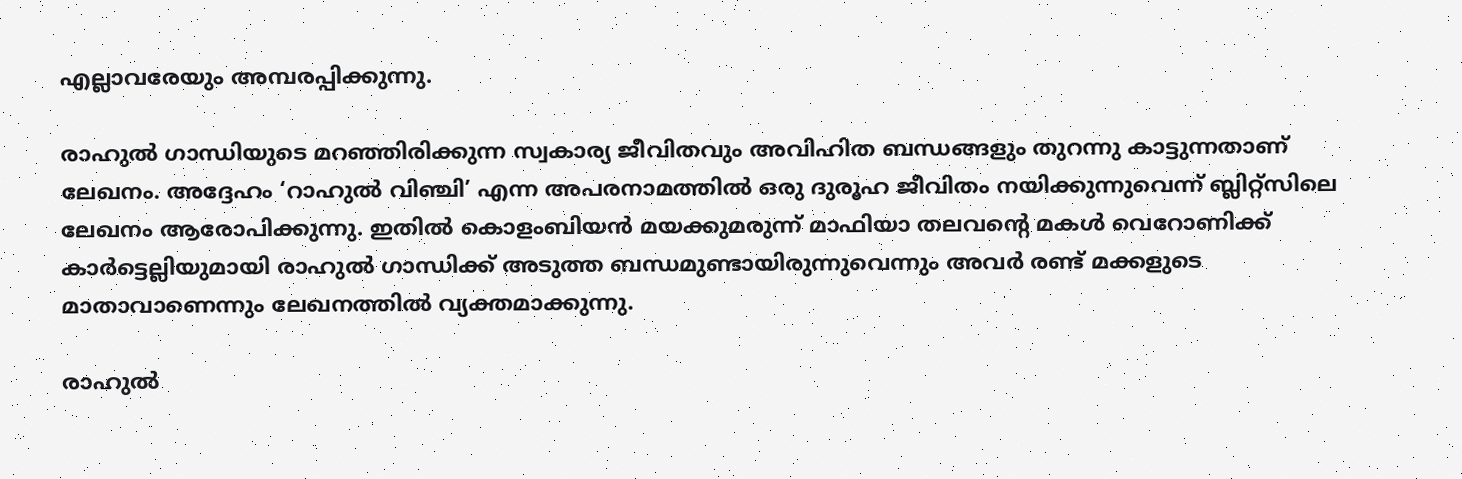എല്ലാവരേയും അമ്പരപ്പിക്കുന്നു.

രാഹുല്‍ ഗാന്ധിയുടെ മറഞ്ഞിരിക്കുന്ന സ്വകാര്യ ജീവിതവും അവിഹിത ബന്ധങ്ങളും തുറന്നു കാട്ടുന്നതാണ് ലേഖനം. അദ്ദേഹം ‘റാഹുല്‍ വിഞ്ചി’ എന്ന അപരനാമത്തില്‍ ഒരു ദുരൂഹ ജീവിതം നയിക്കുന്നുവെന്ന് ബ്ലിറ്റ്സിലെ ലേഖനം ആരോപിക്കുന്നു. ഇതില്‍ കൊളംബിയന്‍ മയക്കുമരുന്ന് മാഫിയാ തലവന്റെ മകള്‍ വെറോണിക്ക് കാര്‍ട്ടെല്ലിയുമായി രാഹുല്‍ ഗാന്ധിക്ക് അടുത്ത ബന്ധമുണ്ടായിരുന്നുവെന്നും അവര്‍ രണ്ട് മക്കളുടെ മാതാവാണെന്നും ലേഖനത്തില്‍ വ്യക്തമാക്കുന്നു.

രാഹുല്‍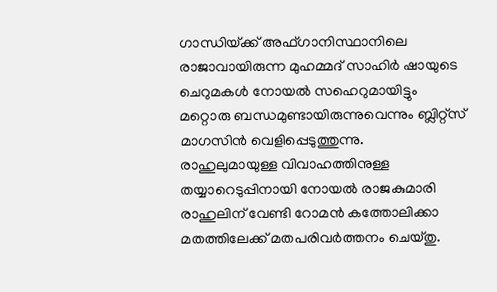ഗാന്ധിയ്‌ക്ക് അഫ്ഗാനിസ്ഥാനിലെ രാജാവായിരുന്ന മുഹമ്മദ് സാഹിര്‍ ഷായുടെ ചെറുമകള്‍ നോയല്‍ സഹെറുമായിട്ടും മറ്റൊരു ബന്ധമുണ്ടായിരുന്നുവെന്നും ബ്ലിറ്റ്സ് മാഗസിന്‍ വെളിപ്പെടുത്തുന്നു.
രാഹുലുമായുള്ള വിവാഹത്തിനുള്ള തയ്യാറെടുപ്പിനായി നോയല്‍ രാജകുമാരി രാഹുലിന് വേണ്ടി റോമന്‍ കത്തോലിക്കാ മതത്തിലേക്ക് മതപരിവര്‍ത്തനം ചെയ്തു.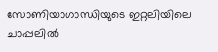സോണിയാഗാന്ധിയുടെ ഇറ്റലിയിലെ ചാപ്പലില്‍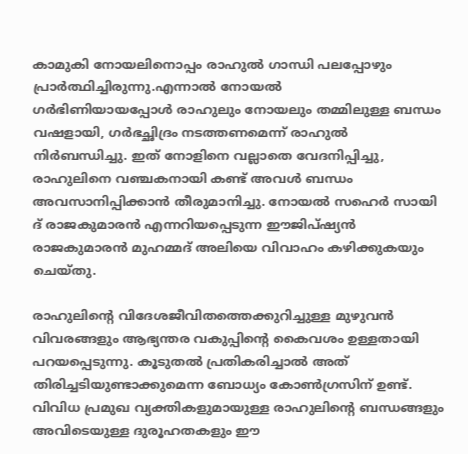കാമുകി നോയലിനൊപ്പം രാഹുല്‍ ഗാന്ധി പലപ്പോഴും പ്രാര്‍ത്ഥിച്ചിരുന്നു.എന്നാല്‍ നോയല്‍
ഗര്‍ഭിണിയായപ്പോള്‍ രാഹുലും നോയലും തമ്മിലുള്ള ബന്ധം വഷളായി, ഗര്‍ഭച്ഛിദ്രം നടത്തണമെന്ന് രാഹുല്‍ നിര്‍ബന്ധിച്ചു. ഇത് നോളിനെ വല്ലാതെ വേദനിപ്പിച്ചു, രാഹുലിനെ വഞ്ചകനായി കണ്ട് അവള്‍ ബന്ധം അവസാനിപ്പിക്കാന്‍ തീരുമാനിച്ചു. നോയല്‍ സഹെര്‍ സായി ദ് രാജകുമാരന്‍ എന്നറിയപ്പെടുന്ന ഈജിപ്ഷ്യന്‍ രാജകുമാരന്‍ മുഹമ്മദ് അലിയെ വിവാഹം കഴിക്കുകയും ചെയ്തു.

രാഹുലിന്റെ വിദേശജീവിതത്തെക്കുറിച്ചുള്ള മുഴുവന്‍ വിവരങ്ങളും ആഭ്യന്തര വകുപ്പിന്റെ കൈവശം ഉള്ളതായി പറയപ്പെടുന്നു. കൂടുതല്‍ പ്രതികരിച്ചാല്‍ അത് തിരിച്ചടിയുണ്ടാക്കുമെന്ന ബോധ്യം കോണ്‍ഗ്രസിന് ഉണ്ട്. വിവിധ പ്രമുഖ വ്യക്തികളുമായുള്ള രാഹുലിന്റെ ബന്ധങ്ങളും അവിടെയുള്ള ദുരൂഹതകളും ഈ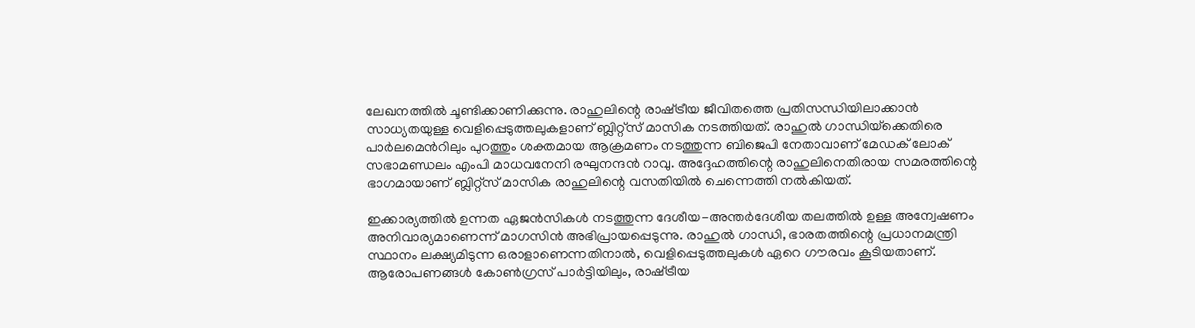ലേഖനത്തില്‍ ചൂണ്ടിക്കാണിക്കുന്നു. രാഹുലിന്റെ രാഷ്‌ട്രീയ ജീവിതത്തെ പ്രതിസന്ധിയിലാക്കാന്‍ സാധ്യതയുള്ള വെളിപ്പെടുത്തലുകളാണ് ബ്ലിറ്റ്സ് മാസിക നടത്തിയത്. രാഹുല്‍ ഗാന്ധിയ്‌ക്കെതിരെ പാര്‍ലമെന്‍റിലും പുറത്തും ശക്തമായ ആക്രമണം നടത്തുന്ന ബിജെപി നേതാവാണ് മേഡക് ലോക് സഭാമണ്ഡലം എംപി മാധവനേനി രഘുനന്ദന്‍ റാവു. അദ്ദേഹത്തിന്റെ രാഹുലിനെതിരായ സമരത്തിന്റെ ഭാഗമായാണ് ബ്ലിറ്റ്സ് മാസിക രാഹുലിന്റെ വസതിയില്‍ ചെന്നെത്തി നല്‍കിയത്.

ഇക്കാര്യത്തില്‍ ഉന്നത ഏജന്‍സികള്‍ നടത്തുന്ന ദേശീയ-അന്തര്‍ദേശീയ തലത്തില്‍ ഉള്ള അന്വേഷണം അനിവാര്യമാണെന്ന് മാഗസിന്‍ അഭിപ്രായപ്പെടുന്നു. രാഹുല്‍ ഗാന്ധി, ഭാരതത്തിന്റെ പ്രധാനമന്ത്രി സ്ഥാനം ലക്ഷ്യമിടുന്ന ഒരാളാണെന്നതിനാല്‍, വെളിപ്പെടുത്തലുകള്‍ ഏറെ ഗൗരവം കൂടിയതാണ്.
ആരോപണങ്ങള്‍ കോണ്‍ഗ്രസ് പാര്‍ട്ടിയിലും, രാഷ്‌ട്രീയ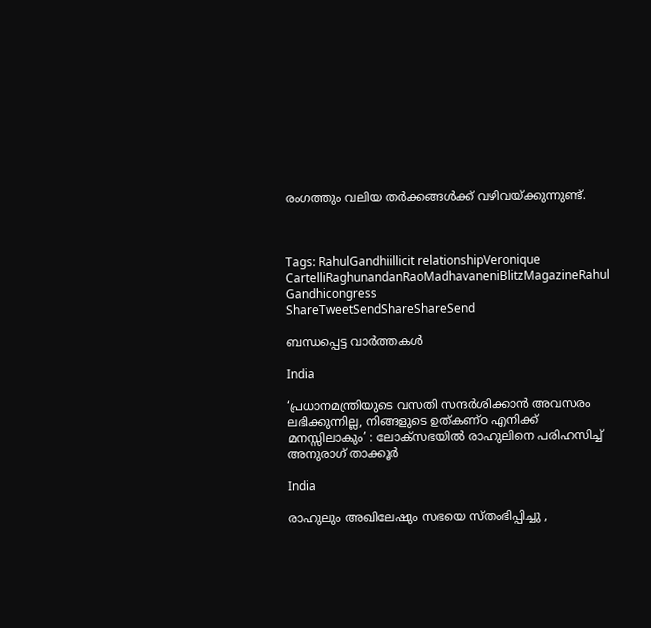രംഗത്തും വലിയ തര്‍ക്കങ്ങള്‍ക്ക് വഴിവയ്‌ക്കുന്നുണ്ട്.



Tags: RahulGandhiillicit relationshipVeronique CartelliRaghunandanRaoMadhavaneniBlitzMagazineRahul Gandhicongress
ShareTweetSendShareShareSend

ബന്ധപ്പെട്ട വാര്‍ത്തകള്‍

India

‘പ്രധാനമന്ത്രിയുടെ വസതി സന്ദർശിക്കാൻ അവസരം ലഭിക്കുന്നില്ല, നിങ്ങളുടെ ഉത്കണ്ഠ എനിക്ക് മനസ്സിലാകും’ : ലോക്‌സഭയിൽ രാഹുലിനെ പരിഹസിച്ച് അനുരാഗ് താക്കൂർ

India

രാഹുലും അഖിലേഷും സഭയെ സ്തംഭിപ്പിച്ചു ,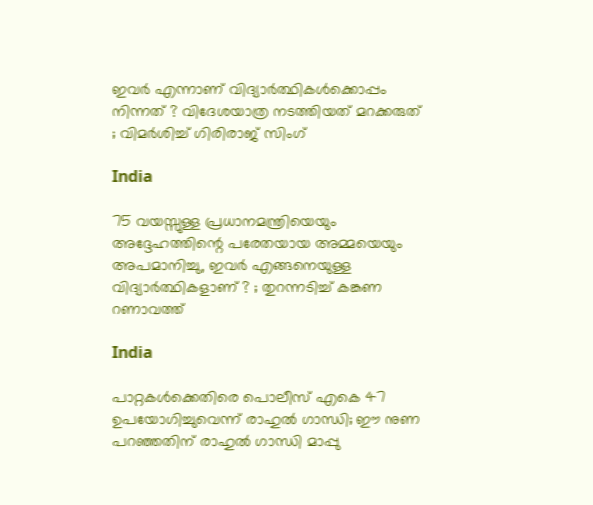ഇവർ എന്നാണ് വിദ്യാർത്ഥികൾക്കൊപ്പം നിന്നത് ? വിദേശയാത്ര നടത്തിയത് മറക്കരുത് ; വിമർശിച്ച് ഗിരിരാജ് സിംഗ്

India

75 വയസ്സുള്ള പ്രധാനമന്ത്രിയെയും അദ്ദേഹത്തിന്റെ പരേതയായ അമ്മയെയും അപമാനിച്ചു, ഇവർ എങ്ങനെയുള്ള വിദ്യാർത്ഥികളാണ് ? ; തുറന്നടിച്ച് കങ്കണ റണാവത്ത്

India

പാറ്റകള്‍ക്കെതിരെ പൊലീസ് എകെ 47 ഉപയോഗിച്ചുവെന്ന് രാഹുല്‍ ഗാന്ധി; ഈ നുണ പറഞ്ഞതിന് രാഹുല്‍ ഗാന്ധി മാപ്പു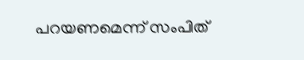പറയണമെന്ന് സംപിത്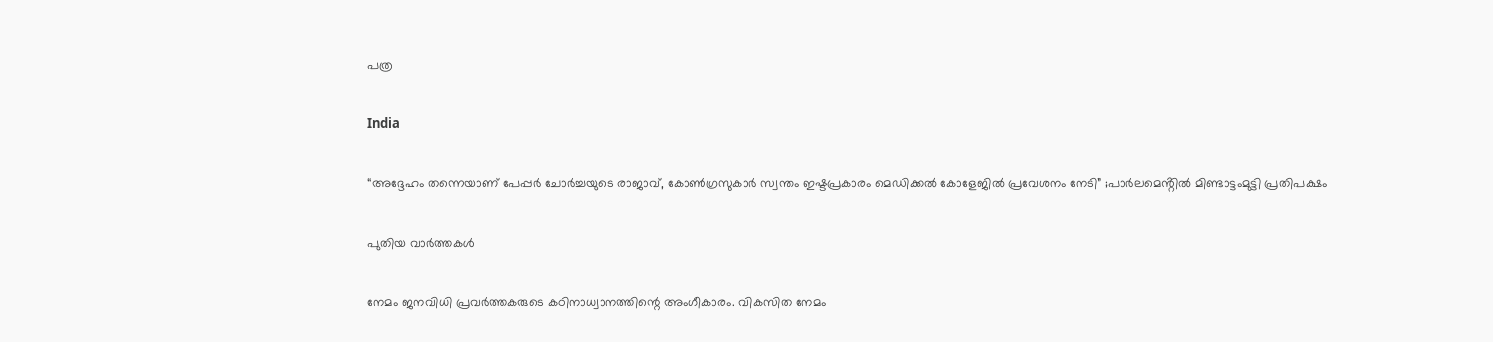പത്ര

India

“അദ്ദേഹം തന്നെയാണ് പേപ്പർ ചോർച്ചയുടെ രാജാവ്, കോൺഗ്രസുകാർ സ്വന്തം ഇഷ്ടപ്രകാരം മെഡിക്കൽ കോളേജിൽ പ്രവേശനം നേടി” ;പാർലമെൻ്റിൽ മിണ്ടാട്ടംമുട്ടി പ്രതിപക്ഷം

പുതിയ വാര്‍ത്തകള്‍

നേമം ജനവിധി പ്രവർത്തകരുടെ കഠിനാധ്വാനത്തിന്റെ അംഗീകാരം. വികസിത നേമം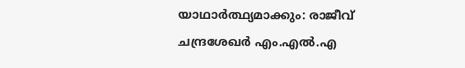യാഥാർത്ഥ്യമാക്കും: രാജീവ് ചന്ദ്രശേഖർ എം.എൽ.എ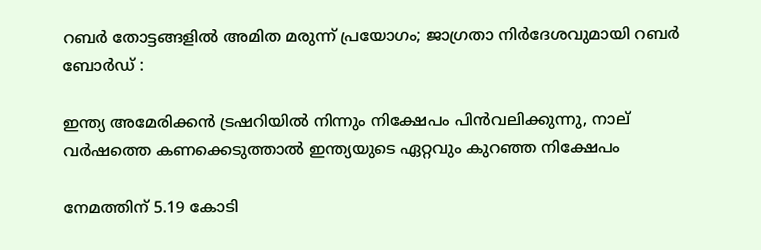റബർ തോട്ടങ്ങളിൽ അമിത മരുന്ന് പ്രയോഗം; ജാഗ്രതാ നിർദേശവുമായി റബർ ബോർഡ് :

ഇന്ത്യ അമേരിക്കന്‍ ട്രഷറിയില്‍ നിന്നും നിക്ഷേപം പിന്‍വലിക്കുന്നു, നാല് വര്‍ഷത്തെ കണക്കെടുത്താല്‍ ഇന്ത്യയുടെ ഏറ്റവും കുറഞ്ഞ നിക്ഷേപം

നേമത്തിന് 5.19 കോടി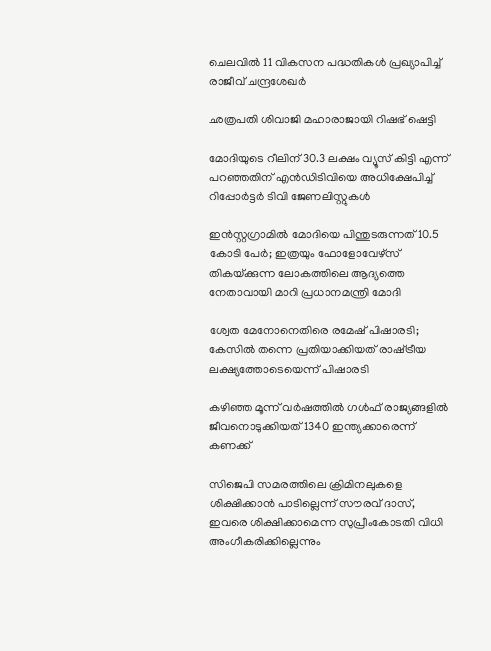ചെലവില്‍ 11 വികസന പദ്ധതികള്‍ പ്രഖ്യാപിച്ച് രാജീവ് ചന്ദ്രശേഖര്‍

ഛത്രപതി ശിവാജി മഹാരാജായി റിഷഭ് ഷെട്ടി

മോദിയുടെ റീലിന് 30.3 ലക്ഷം വ്യൂസ് കിട്ടി എന്ന് പറ‍ഞ്ഞതിന് എന്‍ഡിടിവിയെ അധിക്ഷേപിച്ച് റിപ്പോര്‍ട്ടര്‍ ടിവി ജേണലിസ്റ്റുകള്‍

ഇൻസ്റ്റഗ്രാമില്‍ മോദിയെ പിന്തുടരുന്നത് 10.5 കോടി പേര്‍; ഇത്രയും ഫോളോവേഴ്സ് തികയ്‌ക്കുന്ന ലോകത്തിലെ ആദ്യത്തെ നേതാവായി മാറി പ്രധാനമന്ത്രി മോദി

ശ്വേത മേനോനെതിരെ രമേഷ് പിഷാരടി; കേസില്‍ തന്നെ പ്രതിയാക്കിയത് രാഷ്‌ട്രീയ ലക്ഷ്യത്തോടെയെന്ന് പിഷാരടി

കഴിഞ്ഞ മൂന്ന് വര്‍ഷത്തില്‍ ഗള്‍ഫ് രാജ്യങ്ങളില്‍ ജീവനൊടുക്കിയത് 1340 ഇന്ത്യക്കാരെന്ന് കണക്ക്

സിജെപി സമരത്തിലെ ക്രിമിനലുകളെ ശിക്ഷിക്കാന്‍ പാടില്ലെന്ന് സൗരവ് ദാസ്, ഇവരെ ശിക്ഷിക്കാമെന്ന സുപ്രീംകോടതി വിധി അംഗീകരിക്കില്ലെന്നും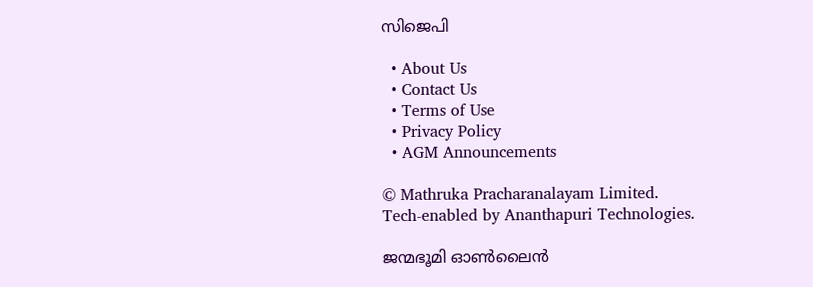സിജെപി

  • About Us
  • Contact Us
  • Terms of Use
  • Privacy Policy
  • AGM Announcements

© Mathruka Pracharanalayam Limited.
Tech-enabled by Ananthapuri Technologies.

ജന്മഭൂമി ഓണ്‍ലൈന്‍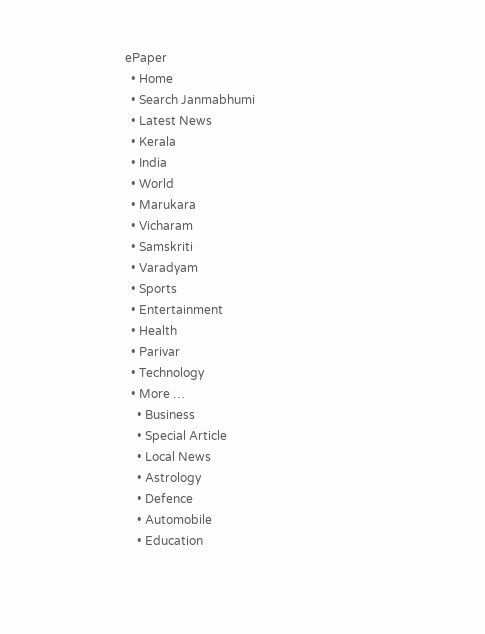ePaper
  • Home
  • Search Janmabhumi
  • Latest News
  • Kerala
  • India
  • World
  • Marukara
  • Vicharam
  • Samskriti
  • Varadyam
  • Sports
  • Entertainment
  • Health
  • Parivar
  • Technology
  • More …
    • Business
    • Special Article
    • Local News
    • Astrology
    • Defence
    • Automobile
    • Education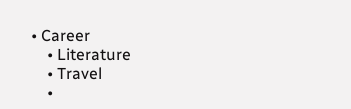• Career
    • Literature
    • Travel
    •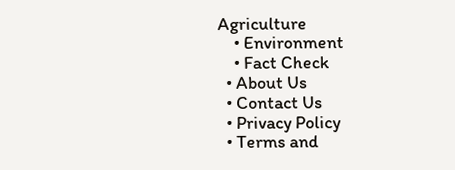Agriculture
    • Environment
    • Fact Check
  • About Us
  • Contact Us
  • Privacy Policy
  • Terms and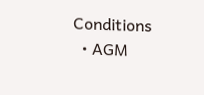Conditions
  • AGM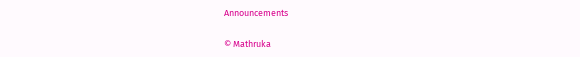Announcements

© Mathruka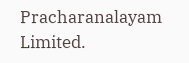Pracharanalayam Limited.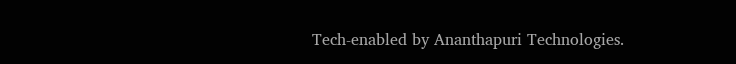Tech-enabled by Ananthapuri Technologies.